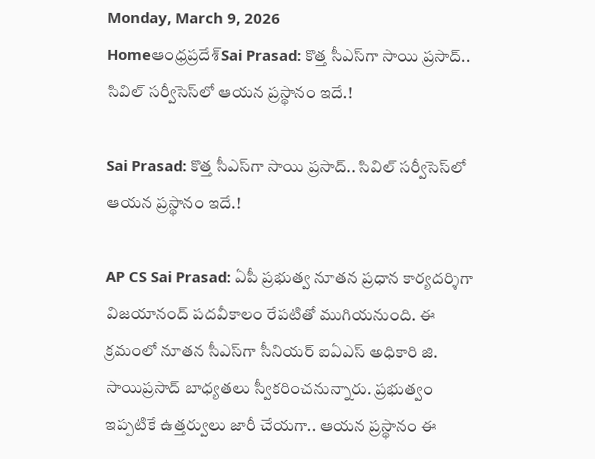Monday, March 9, 2026
Homeఆంధ్రప్రదేశ్Sai Prasad: కొత్త సీఎస్‌గా సాయి ప్రసాద్‌.. సివిల్‌ సర్వీసెస్‌లో ఆయన ప్రస్థానం ఇదే.!

Sai Prasad: కొత్త సీఎస్‌గా సాయి ప్రసాద్‌.. సివిల్‌ సర్వీసెస్‌లో ఆయన ప్రస్థానం ఇదే.!

AP CS Sai Prasad: ఏపీ ప్రభుత్వ నూతన ప్రధాన కార్యదర్శిగా విజయానంద్‌ పదవీకాలం రేపటితో ముగియనుంది. ఈ క్రమంలో నూతన సీఎస్‌గా సీనియర్‌ ఐఏఎస్‌ అధికారి జి. సాయిప్రసాద్‌ బాధ్యతలు స్వీకరించనున్నారు. ప్రభుత్వం ఇప్పటికే ఉత్తర్వులు జారీ చేయగా.. ఆయన ప్రస్థానం ఈ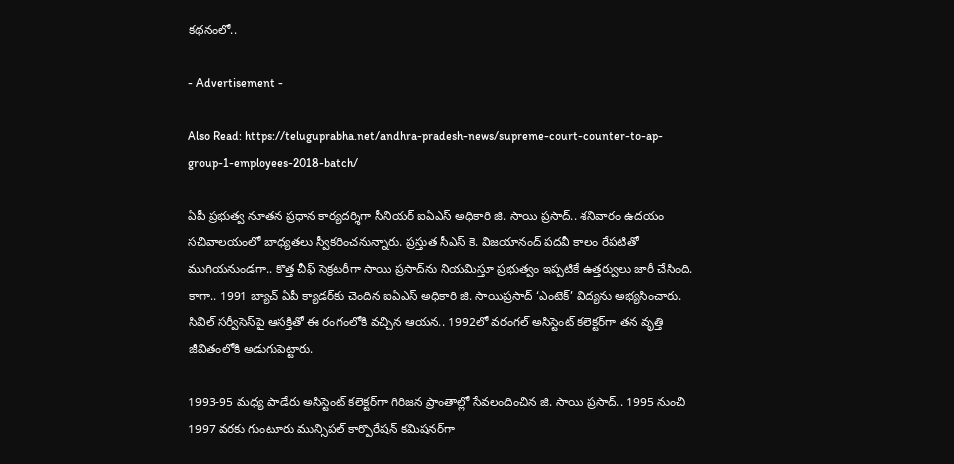కథనంలో..

- Advertisement -

Also Read: https://teluguprabha.net/andhra-pradesh-news/supreme-court-counter-to-ap-group-1-employees-2018-batch/

ఏపీ ప్రభుత్వ నూతన ప్రధాన కార్యదర్శిగా సీనియర్‌ ఐఏఎస్ అధికారి జి. సాయి ప్రసాద్‌.. శనివారం ఉదయం సచివాలయంలో బాధ్యతలు స్వీకరించనున్నారు. ప్రస్తుత సీఎస్‌ కె. విజయానంద్‌ పదవీ కాలం రేపటితో ముగియనుండగా.. కొత్త చీఫ్‌ సెక్రటరీగా సాయి ప్రసాద్‌ను నియమిస్తూ ప్రభుత్వం ఇప్పటికే ఉత్తర్వులు జారీ చేసింది. కాగా.. 1991 బ్యాచ్ ఏపీ క్యాడర్‌కు చెందిన ఐఏఎస్ అధికారి జి. సాయిప్రసాద్ ‘ఎంటెక్’ విద్యను అభ్యసించారు. సివిల్ సర్వీసెస్‌పై ఆసక్తితో ఈ రంగంలోకి వచ్చిన ఆయన.. 1992లో వరంగల్ అసిస్టెంట్ కలెక్టర్‌గా తన వృత్తి జీవితంలోకి అడుగుపెట్టారు.

1993-95 మధ్య పాడేరు అసిస్టెంట్ కలెక్టర్‌గా గిరిజన ప్రాంతాల్లో సేవలందించిన జి. సాయి ప్రసాద్‌.. 1995 నుంచి 1997 వరకు గుంటూరు మున్సిపల్ కార్పొరేషన్ కమిషనర్‌గా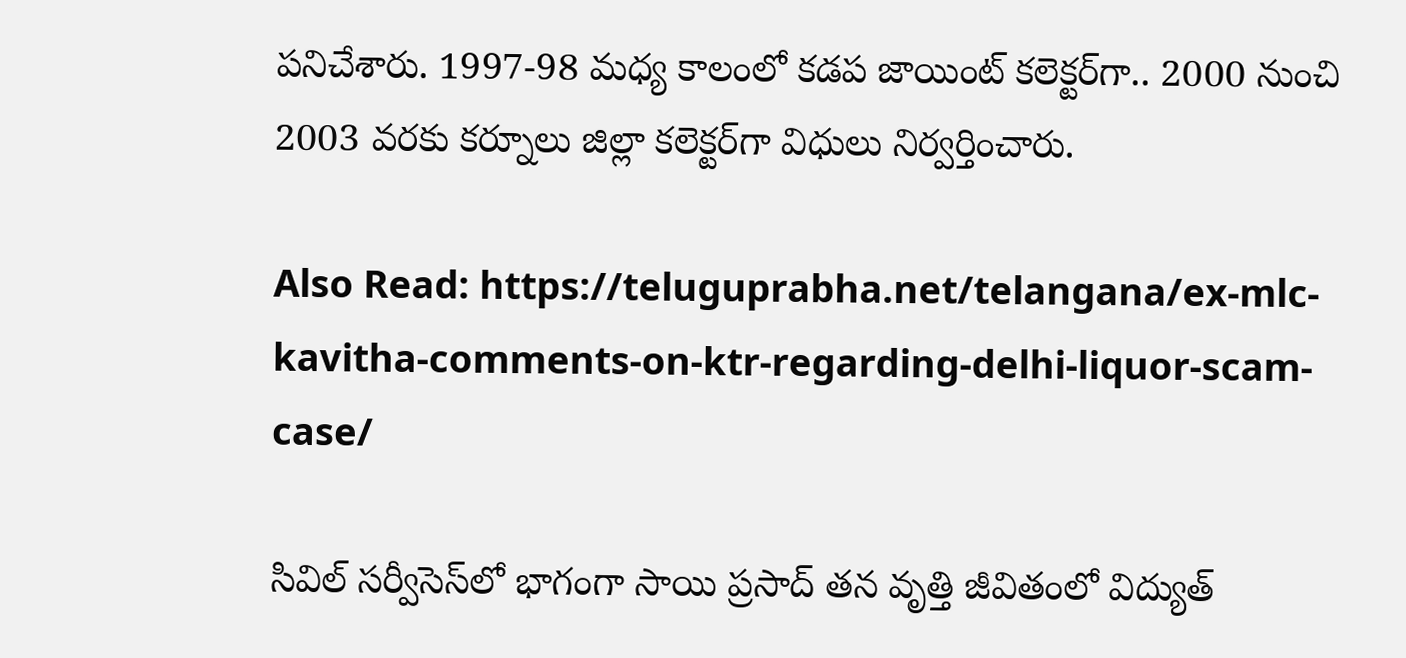పనిచేశారు. 1997-98 మధ్య కాలంలో కడప జాయింట్ కలెక్టర్‌గా.. 2000 నుంచి 2003 వరకు కర్నూలు జిల్లా కలెక్టర్‌గా విధులు నిర్వర్తించారు.

Also Read: https://teluguprabha.net/telangana/ex-mlc-kavitha-comments-on-ktr-regarding-delhi-liquor-scam-case/

సివిల్‌ సర్వీసెస్‌లో భాగంగా సాయి ప్రసాద్ తన వృత్తి జీవితంలో విద్యుత్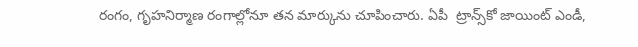రంగం, గృహనిర్మాణ రంగాల్లోనూ తన మార్కును చూపించారు. ఏపీ  ట్రాన్స్‌కో జాయింట్ ఎండీ,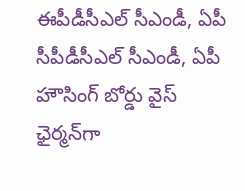ఈపీడీసీఎల్ సీఎండీ, ఏపీ సీపీడీసీఎల్ సీఎండీ, ఏపీ హౌసింగ్ బోర్డు వైస్ ఛైర్మన్‌గా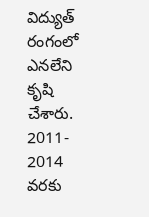విద్యుత్‌ రంగంలో ఎనలేని కృషి చేశారు. 2011- 2014 వరకు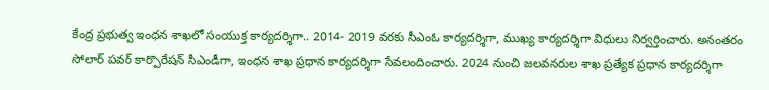కేంద్ర ప్రభుత్వ ఇంధన శాఖలో సంయుక్త కార్యదర్శిగా.. 2014- 2019 వరకు సీఎంఓ కార్యదర్శిగా, ముఖ్య కార్యదర్శిగా విధులు నిర్వర్తించారు. అనంతరం సోలార్ పవర్ కార్పొరేషన్ సీఎండీగా, ఇంధన శాఖ ప్రధాన కార్యదర్శిగా సేవలందించారు. 2024 నుంచి జలవనరుల శాఖ ప్రత్యేక ప్రధాన కార్యదర్శిగా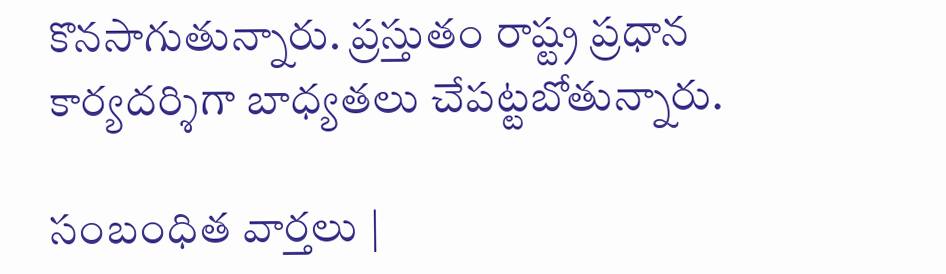కొనసాగుతున్నారు. ప్రస్తుతం రాష్ట్ర ప్రధాన కార్యదర్శిగా బాధ్యతలు చేపట్టబోతున్నారు.

సంబంధిత వార్తలు |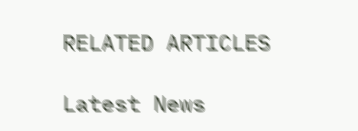RELATED ARTICLES

Latest News